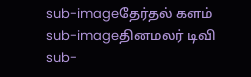sub-imageதேர்தல் களம்
sub-imageதினமலர் டிவி
sub-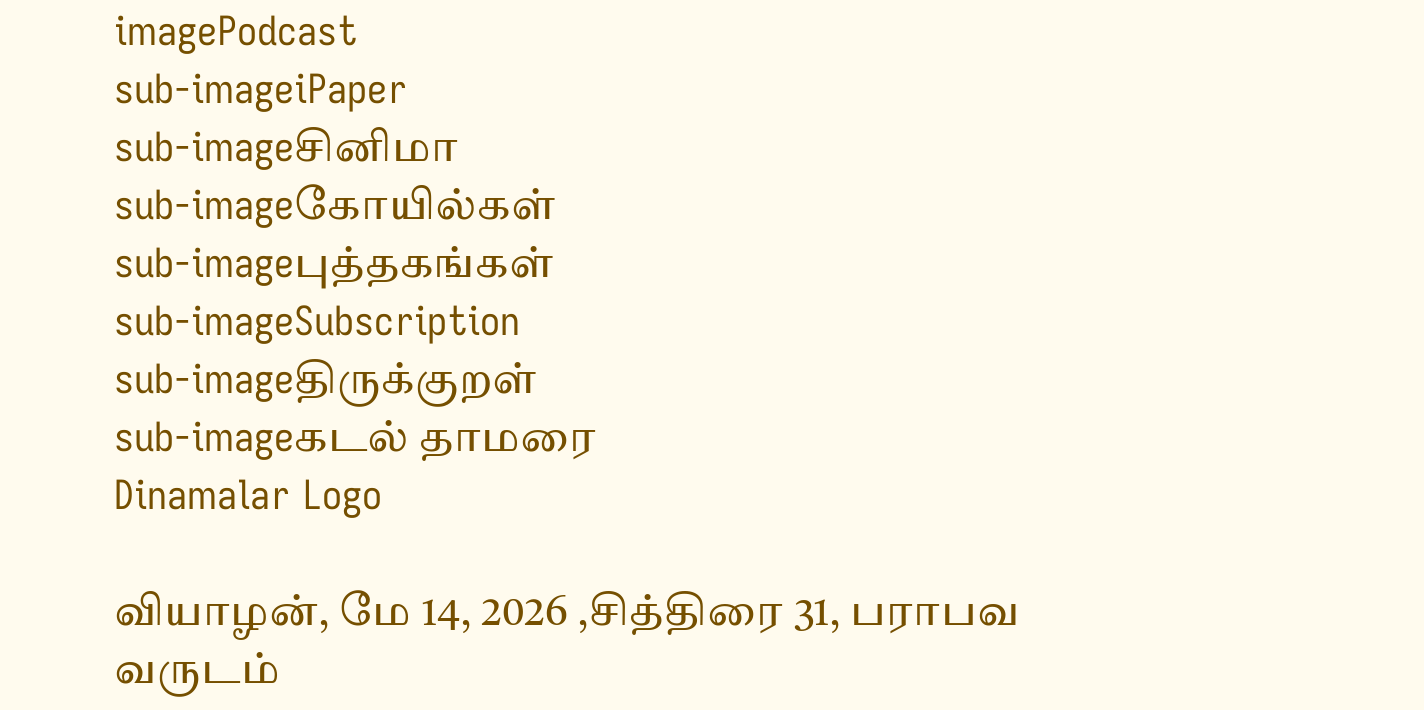imagePodcast
sub-imageiPaper
sub-imageசினிமா
sub-imageகோயில்கள்
sub-imageபுத்தகங்கள்
sub-imageSubscription
sub-imageதிருக்குறள்
sub-imageகடல் தாமரை
Dinamalar Logo

வியாழன், மே 14, 2026 ,சித்திரை 31, பராபவ வருடம்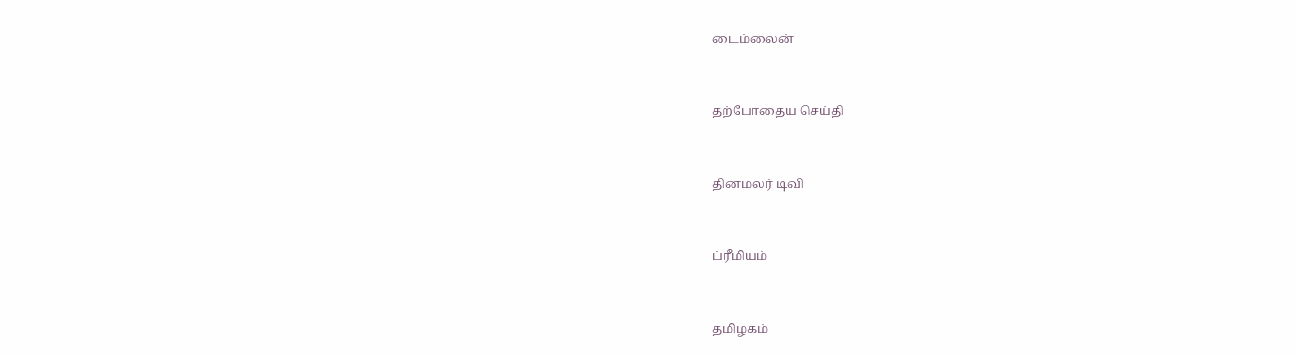டைம்லைன்


தற்போதைய செய்தி


தினமலர் டிவி


ப்ரீமியம்


தமிழகம்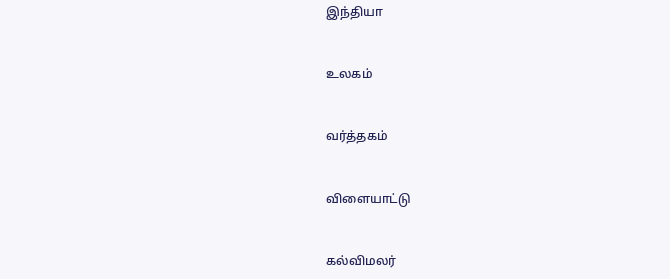இந்தியா


உலகம்


வர்த்தகம்


விளையாட்டு


கல்விமலர்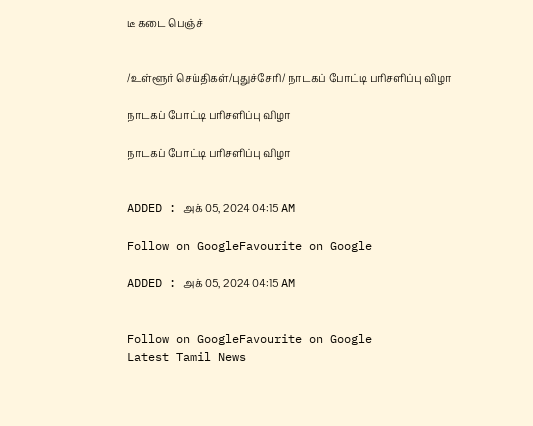டீ கடை பெஞ்ச்


/உள்ளூர் செய்திகள்/புதுச்சேரி/ நாடகப் போட்டி பரிசளிப்பு விழா

நாடகப் போட்டி பரிசளிப்பு விழா

நாடகப் போட்டி பரிசளிப்பு விழா


ADDED : அக் 05, 2024 04:15 AM

Follow on GoogleFavourite on Google

ADDED : அக் 05, 2024 04:15 AM


Follow on GoogleFavourite on Google
Latest Tamil News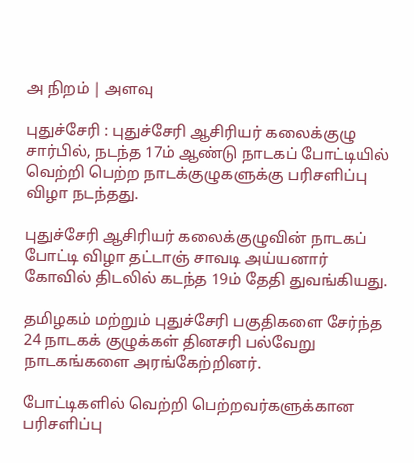அ நிறம் | அளவு

புதுச்சேரி : புதுச்சேரி ஆசிரியர் கலைக்குழு சார்பில், நடந்த 17ம் ஆண்டு நாடகப் போட்டியில் வெற்றி பெற்ற நாடக்குழுகளுக்கு பரிசளிப்பு விழா நடந்தது.

புதுச்சேரி ஆசிரியர் கலைக்குழுவின் நாடகப் போட்டி விழா தட்டாஞ் சாவடி அய்யனார் கோவில் திடலில் கடந்த 19ம் தேதி துவங்கியது.

தமிழகம் மற்றும் புதுச்சேரி பகுதிகளை சேர்ந்த 24 நாடகக் குழுக்கள் தினசரி பல்வேறு நாடகங்களை அரங்கேற்றினர்.

போட்டிகளில் வெற்றி பெற்றவர்களுக்கான பரிசளிப்பு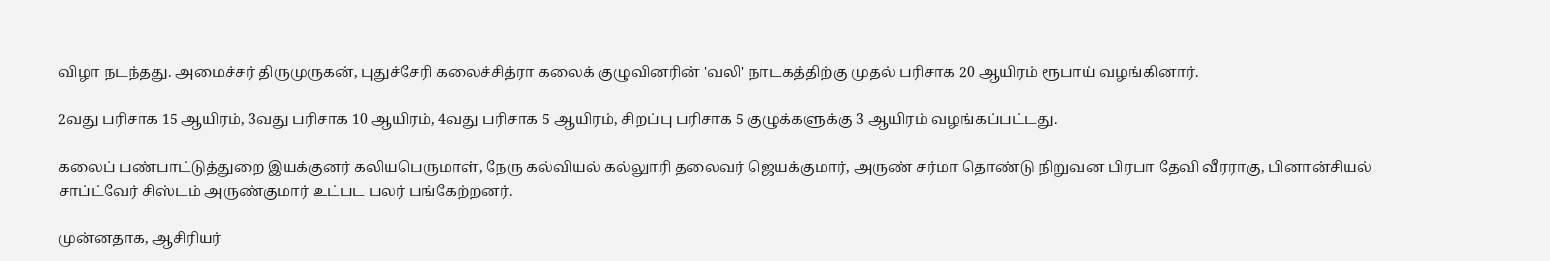விழா நடந்தது. அமைச்சர் திருமுருகன், புதுச்சேரி கலைச்சித்ரா கலைக் குழுவினரின் 'வலி' நாடகத்திற்கு முதல் பரிசாக 20 ஆயிரம் ரூபாய் வழங்கினார்.

2வது பரிசாக 15 ஆயிரம், 3வது பரிசாக 10 ஆயிரம், 4வது பரிசாக 5 ஆயிரம், சிறப்பு பரிசாக 5 குழுக்களுக்கு 3 ஆயிரம் வழங்கப்பட்டது.

கலைப் பண்பாட்டுத்துறை இயக்குனர் கலியபெருமாள், நேரு கல்வியல் கல்லுாரி தலைவர் ஜெயக்குமார், அருண் சர்மா தொண்டு நிறுவன பிரபா தேவி வீரராகு, பினான்சியல் சாப்ட்வேர் சிஸ்டம் அருண்குமார் உட்பட பலர் பங்கேற்றனர்.

முன்னதாக, ஆசிரியர்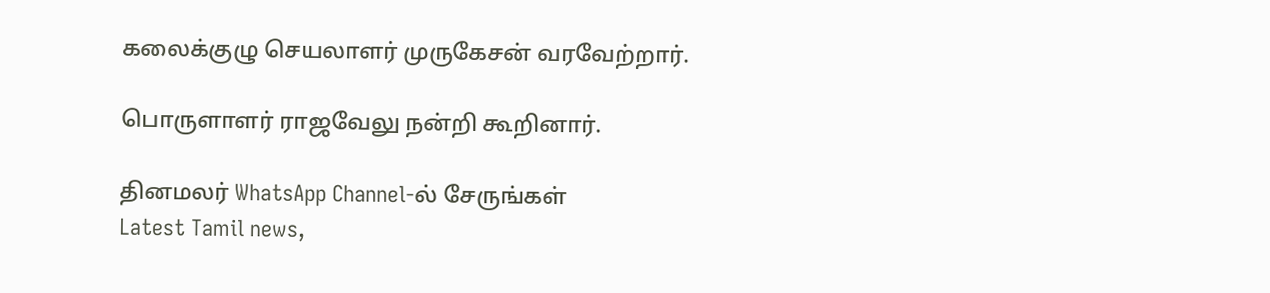கலைக்குழு செயலாளர் முருகேசன் வரவேற்றார்.

பொருளாளர் ராஜவேலு நன்றி கூறினார்.

தினமலர் WhatsApp Channel-ல் சேருங்கள்
Latest Tamil news,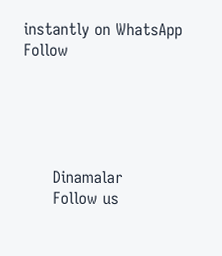instantly on WhatsApp
Follow





      Dinamalar
      Follow us